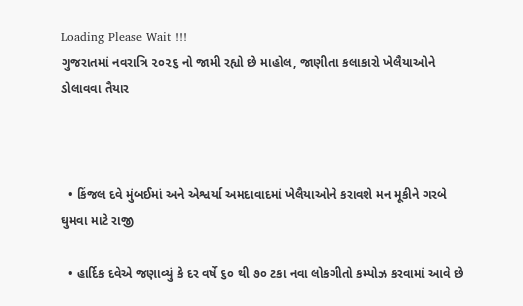Loading Please Wait !!!
ગુજરાતમાં નવરાત્રિ ૨૦૨૬ નો જામી રહ્યો છે માહોલ, જાણીતા કલાકારો ખેલૈયાઓને ડોલાવવા તૈયાર



  • કિંજલ દવે મુંબઈમાં અને એશ્વર્યા અમદાવાદમાં ખેલૈયાઓને કરાવશે મન મૂકીને ગરબે ઘુમવા માટે રાજી

  • હાર્દિક દવેએ જણાવ્યું કે દર વર્ષે ૬૦ થી ૭૦ ટકા નવા લોકગીતો કમ્પોઝ કરવામાં આવે છે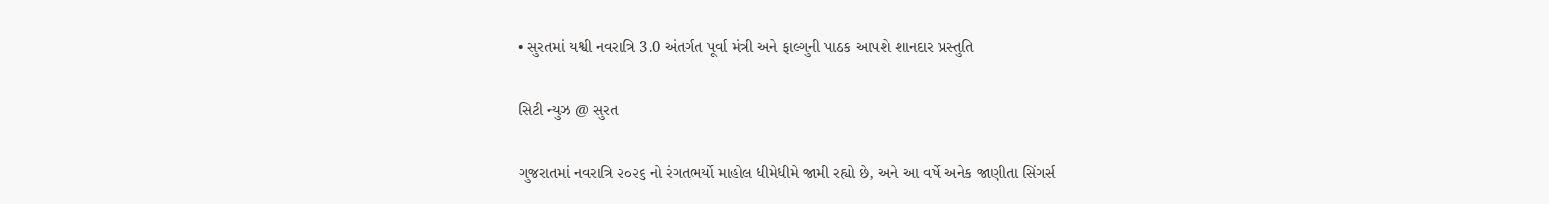• સુરતમાં યશ્વી નવરાત્રિ 3.0 અંતર્ગત પૂર્વા મંત્રી અને ફાલ્ગુની પાઠક આપશે શાનદાર પ્રસ્તુતિ

સિટી ન્યુઝ @ સુરત

ગુજરાતમાં નવરાત્રિ ૨૦૨૬ નો રંગતભર્યો માહોલ ધીમેધીમે જામી રહ્યો છે, અને આ વર્ષે અનેક જાણીતા સિંગર્સ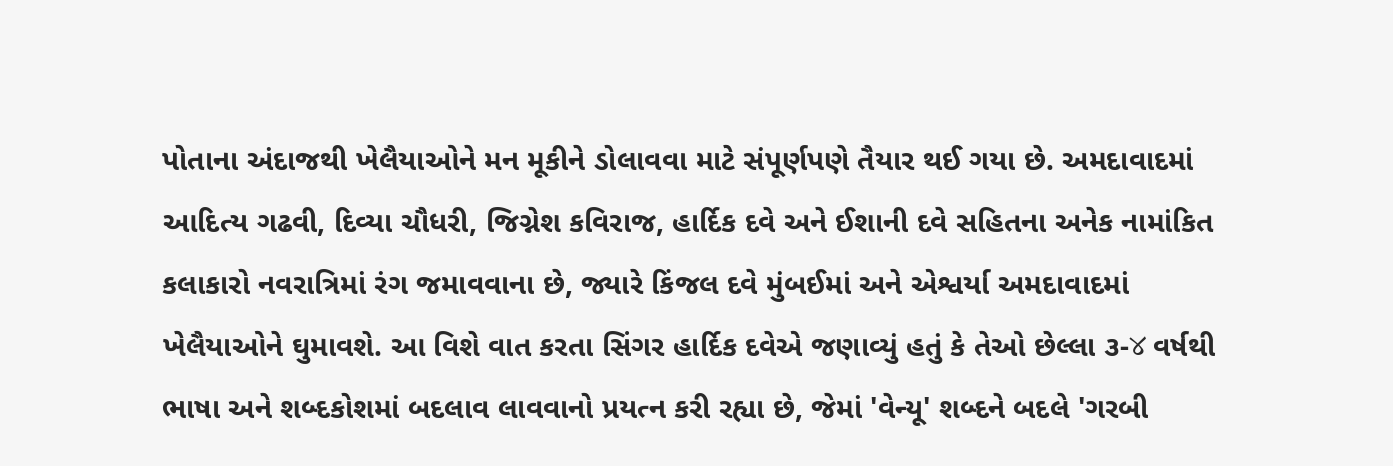પોતાના અંદાજથી ખેલૈયાઓને મન મૂકીને ડોલાવવા માટે સંપૂર્ણપણે તૈયાર થઈ ગયા છે. અમદાવાદમાં આદિત્ય ગઢવી, દિવ્યા ચૌધરી, જિગ્નેશ કવિરાજ, હાર્દિક દવે અને ઈશાની દવે સહિતના અનેક નામાંકિત કલાકારો નવરાત્રિમાં રંગ જમાવવાના છે, જ્યારે કિંજલ દવે મુંબઈમાં અને એશ્વર્યા અમદાવાદમાં ખેલૈયાઓને ઘુમાવશે. આ વિશે વાત કરતા સિંગર હાર્દિક દવેએ જણાવ્યું હતું કે તેઓ છેલ્લા ૩-४ વર્ષથી ભાષા અને શબ્દકોશમાં બદલાવ લાવવાનો પ્રયત્ન કરી રહ્યા છે, જેમાં 'વેન્યૂ' શબ્દને બદલે 'ગરબી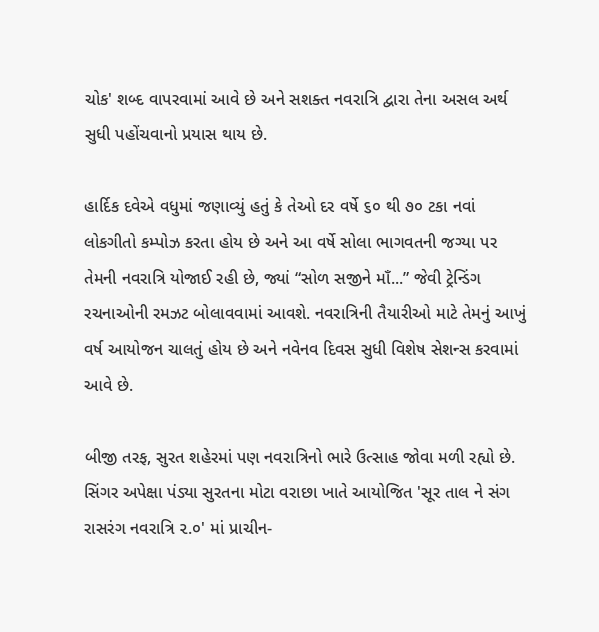ચોક' શબ્દ વાપરવામાં આવે છે અને સશક્ત નવરાત્રિ દ્વારા તેના અસલ અર્થ સુધી પહોંચવાનો પ્રયાસ થાય છે.

હાર્દિક દવેએ વધુમાં જણાવ્યું હતું કે તેઓ દર વર્ષે ૬૦ થી ૭૦ ટકા નવાં લોકગીતો કમ્પોઝ કરતા હોય છે અને આ વર્ષે સોલા ભાગવતની જગ્યા પર તેમની નવરાત્રિ યોજાઈ રહી છે, જ્યાં “સોળ સજીને માઁ...” જેવી ટ્રેન્ડિંગ રચનાઓની રમઝટ બોલાવવામાં આવશે. નવરાત્રિની તૈયારીઓ માટે તેમનું આખું વર્ષ આયોજન ચાલતું હોય છે અને નવેનવ દિવસ સુધી વિશેષ સેશન્સ કરવામાં આવે છે.

બીજી તરફ, સુરત શહેરમાં પણ નવરાત્રિનો ભારે ઉત્સાહ જોવા મળી રહ્યો છે. સિંગર અપેક્ષા પંડ્યા સુરતના મોટા વરાછા ખાતે આયોજિત 'સૂર તાલ ને સંગ રાસરંગ નવરાત્રિ ૨.૦' માં પ્રાચીન-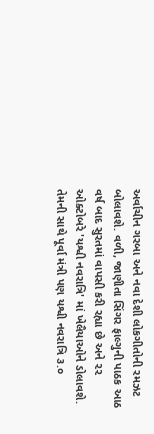અર્વાચીન ગરબા અને નવા દેશી લોકગીતોની રમઝટ બોલાવશે. વળી, જાણીતા સિંગર ફાલ્ગુની પાઠક આઠ વર્ષ બાદ સુરતમાં વાપસી કરી રહ્યા છે અને ૨૨ ઓક્ટોબરે 'યશ્વી નવરાત્રિ' માં ખેલૈયાઓને ડોલાવશે. તેમની સાથે પૂર્વા મંત્રી પણ યશ્વી નવરાત્રિ ૩.૦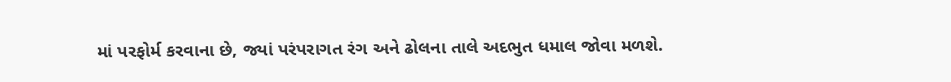માં પરફોર્મ કરવાના છે, જ્યાં પરંપરાગત રંગ અને ઢોલના તાલે અદભુત ધમાલ જોવા મળશે.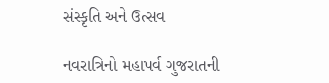સંસ્કૃતિ અને ઉત્સવ

નવરાત્રિનો મહાપર્વ ગુજરાતની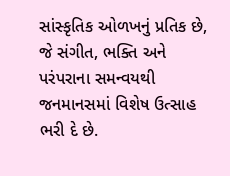સાંસ્કૃતિક ઓળખનું પ્રતિક છે, જે સંગીત, ભક્તિ અને પરંપરાના સમન્વયથી જનમાનસમાં વિશેષ ઉત્સાહ ભરી દે છે.